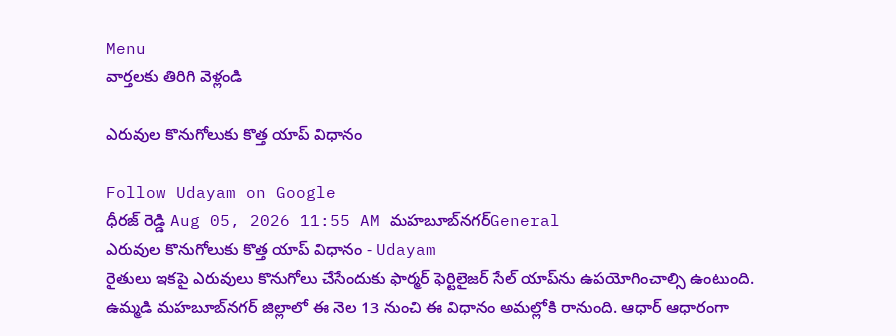Menu
వార్తలకు తిరిగి వెళ్లండి

ఎరువుల కొనుగోలుకు కొత్త యాప్‌ విధానం

Follow Udayam on Google
ధీరజ్ రెడ్డి Aug 05, 2026 11:55 AM మహబూబ్‌నగర్General
ఎరువుల కొనుగోలుకు కొత్త యాప్‌ విధానం - Udayam
రైతులు ఇకపై ఎరువులు కొనుగోలు చేసేందుకు ఫార్మర్‌ ఫెర్టిలైజర్‌ సేల్‌ యాప్‌ను ఉపయోగించాల్సి ఉంటుంది. ఉమ్మడి మహబూబ్‌నగర్‌ జిల్లాలో ఈ నెల 13 నుంచి ఈ విధానం అమల్లోకి రానుంది. ఆధార్‌ ఆధారంగా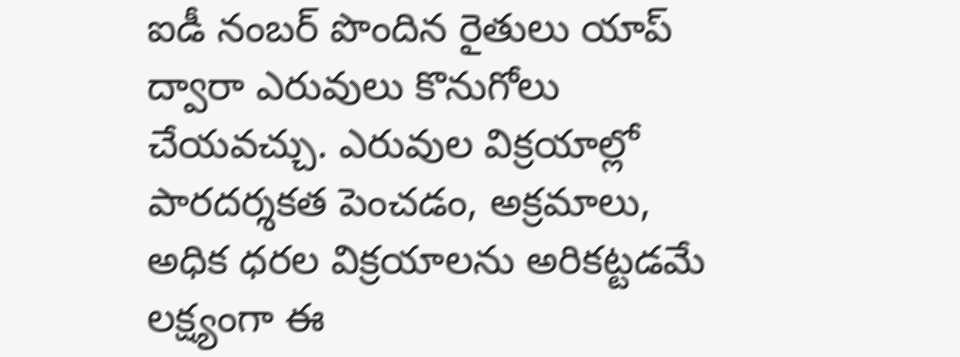ఐడీ నంబర్‌ పొందిన రైతులు యాప్‌ ద్వారా ఎరువులు కొనుగోలు చేయవచ్చు. ఎరువుల విక్రయాల్లో పారదర్శకత పెంచడం, అక్రమాలు, అధిక ధరల విక్రయాలను అరికట్టడమే లక్ష్యంగా ఈ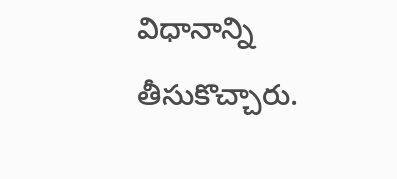విధానాన్ని తీసుకొచ్చారు.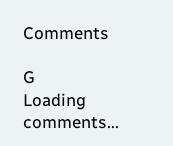Comments

G
Loading comments...